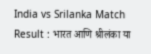India vs Srilanka Match Result : भारत आणि श्रीलंका या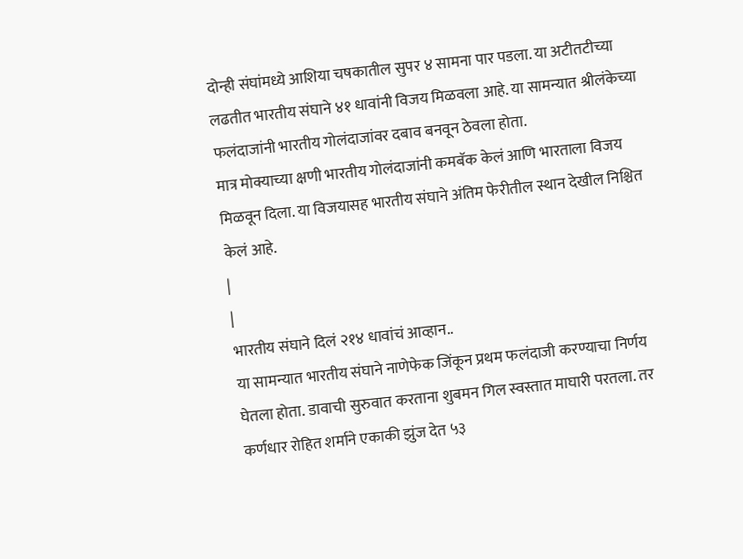दोन्ही संघांमध्ये आशिया चषकातील सुपर ४ सामना पार पडला. या अटीतटीच्या लढतीत भारतीय संघाने ४१ धावांनी विजय मिळवला आहे. या सामन्यात श्रीलंकेच्या फलंदाजांनी भारतीय गोलंदाजांवर दबाव बनवून ठेवला होता.
मात्र मोक्याच्या क्षणी भारतीय गोलंदाजांनी कमबॅक केलं आणि भारताला विजय मिळवून दिला. या विजयासह भारतीय संघाने अंतिम फेरीतील स्थान देखील निश्चित केलं आहे.
|
|
भारतीय संघाने दिलं २१४ धावांचं आव्हान..
या सामन्यात भारतीय संघाने नाणेफेक जिंकून प्रथम फलंदाजी करण्याचा निर्णय घेतला होता. डावाची सुरुवात करताना शुबमन गिल स्वस्तात माघारी परतला. तर कर्णधार रोहित शर्माने एकाकी झुंज देत ५३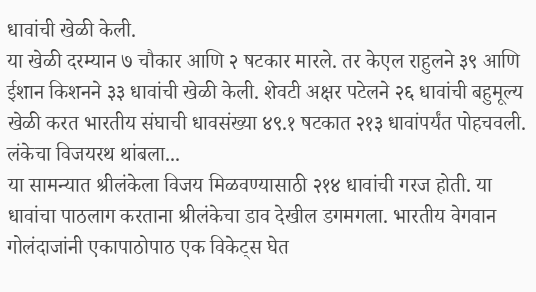धावांची खेळी केली.
या खेळी दरम्यान ७ चौकार आणि २ षटकार मारले. तर केएल राहुलने ३९ आणि ईशान किशनने ३३ धावांची खेळी केली. शेवटी अक्षर पटेलने २६ धावांची बहुमूल्य खेळी करत भारतीय संघाची धावसंख्या ४९.१ षटकात २१३ धावांपर्यंत पोहचवली.
लंकेचा विजयरथ थांबला...
या सामन्यात श्रीलंकेला विजय मिळवण्यासाठी २१४ धावांची गरज होती. या धावांचा पाठलाग करताना श्रीलंकेचा डाव देखील डगमगला. भारतीय वेगवान गोलंदाजांनी एकापाठोपाठ एक विकेट्स घेत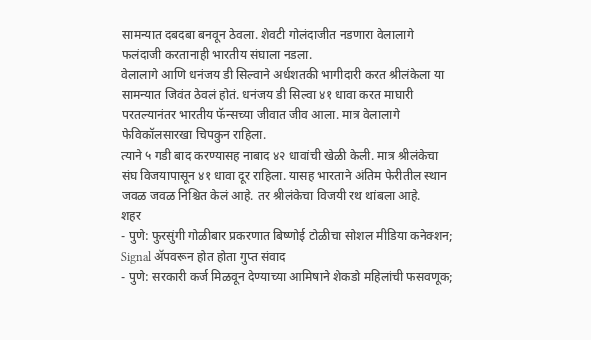सामन्यात दबदबा बनवून ठेवला. शेवटी गोलंदाजीत नडणारा वेलालागे फलंदाजी करतानाही भारतीय संघाला नडला.
वेलालागे आणि धनंजय डी सिल्वाने अर्धशतकी भागीदारी करत श्रीलंकेला या सामन्यात जिवंत ठेवलं होतं. धनंजय डी सिल्वा ४१ धावा करत माघारी परतल्यानंतर भारतीय फॅन्सच्या जीवात जीव आला. मात्र वेलालागे फेविकॉलसारखा चिपकुन राहिला.
त्याने ५ गडी बाद करण्यासह नाबाद ४२ धावांची खेळी केली. मात्र श्रीलंकेचा संघ विजयापासून ४१ धावा दूर राहिला. यासह भारताने अंतिम फेरीतील स्थान जवळ जवळ निश्चित केलं आहे. तर श्रीलंकेचा विजयी रथ थांबला आहे.
शहर
- पुणे: फुरसुंगी गोळीबार प्रकरणात बिष्णोई टोळीचा सोशल मीडिया कनेक्शन; Signal ॲपवरून होत होता गुप्त संवाद
- पुणे: सरकारी कर्ज मिळवून देण्याच्या आमिषाने शेकडो महिलांची फसवणूक;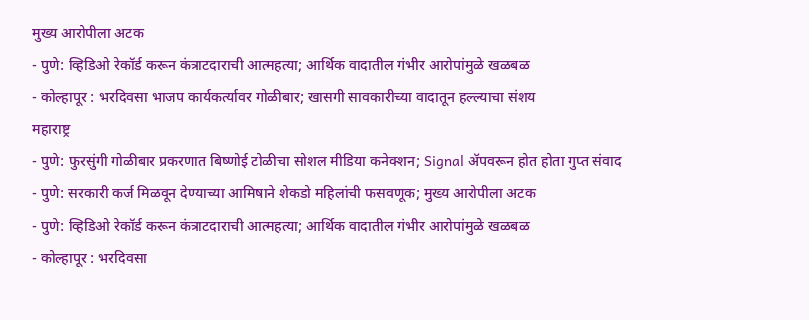मुख्य आरोपीला अटक
- पुणे: व्हिडिओ रेकॉर्ड करून कंत्राटदाराची आत्महत्या; आर्थिक वादातील गंभीर आरोपांमुळे खळबळ
- कोल्हापूर : भरदिवसा भाजप कार्यकर्त्यावर गोळीबार; खासगी सावकारीच्या वादातून हल्ल्याचा संशय
महाराष्ट्र
- पुणे: फुरसुंगी गोळीबार प्रकरणात बिष्णोई टोळीचा सोशल मीडिया कनेक्शन; Signal ॲपवरून होत होता गुप्त संवाद
- पुणे: सरकारी कर्ज मिळवून देण्याच्या आमिषाने शेकडो महिलांची फसवणूक; मुख्य आरोपीला अटक
- पुणे: व्हिडिओ रेकॉर्ड करून कंत्राटदाराची आत्महत्या; आर्थिक वादातील गंभीर आरोपांमुळे खळबळ
- कोल्हापूर : भरदिवसा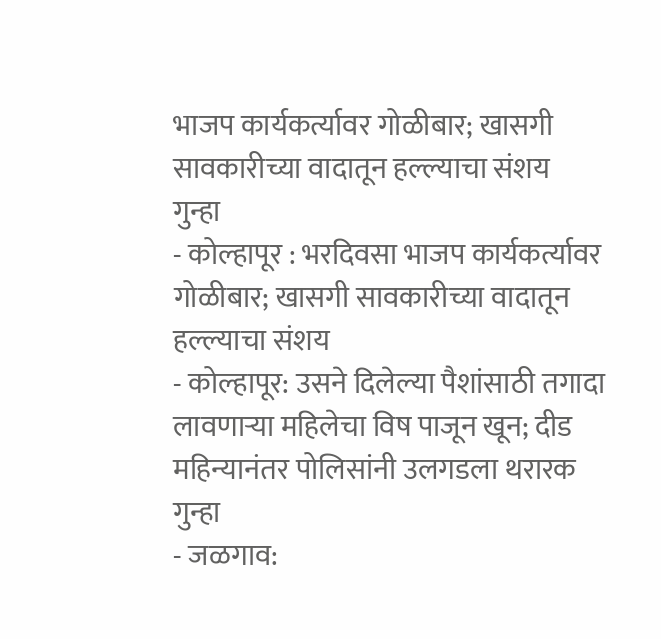भाजप कार्यकर्त्यावर गोळीबार; खासगी सावकारीच्या वादातून हल्ल्याचा संशय
गुन्हा
- कोल्हापूर : भरदिवसा भाजप कार्यकर्त्यावर गोळीबार; खासगी सावकारीच्या वादातून हल्ल्याचा संशय
- कोल्हापूर: उसने दिलेल्या पैशांसाठी तगादा लावणाऱ्या महिलेचा विष पाजून खून; दीड महिन्यानंतर पोलिसांनी उलगडला थरारक गुन्हा
- जळगाव: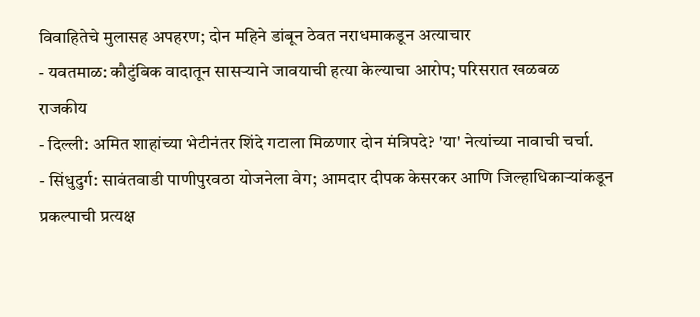विवाहितेचे मुलासह अपहरण; दोन महिने डांबून ठेवत नराधमाकडून अत्याचार
- यवतमाळ: कौटुंबिक वादातून सासऱ्याने जावयाची हत्या केल्याचा आरोप; परिसरात खळबळ
राजकीय
- दिल्ली: अमित शाहांच्या भेटीनंतर शिंदे गटाला मिळणार दोन मंत्रिपदे? 'या' नेत्यांच्या नावाची चर्चा.
- सिंधुदुर्ग: सावंतवाडी पाणीपुरवठा योजनेला वेग; आमदार दीपक केसरकर आणि जिल्हाधिकाऱ्यांकडून प्रकल्पाची प्रत्यक्ष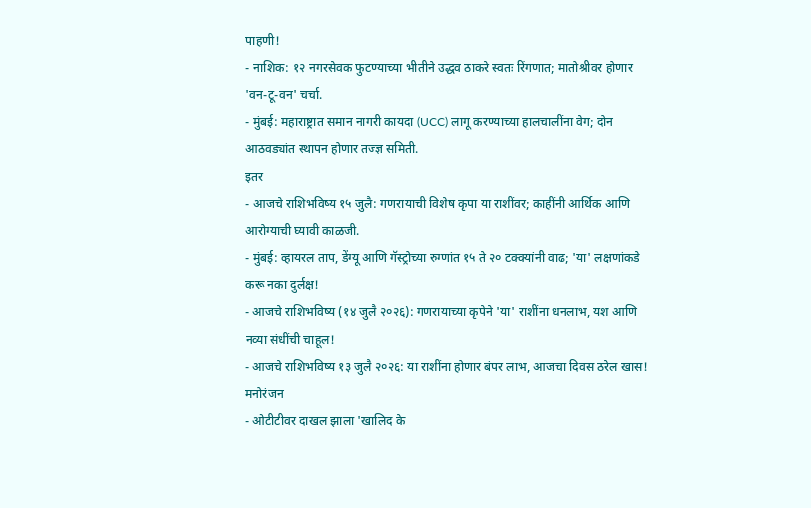पाहणी!
- नाशिक: १२ नगरसेवक फुटण्याच्या भीतीने उद्धव ठाकरे स्वतः रिंगणात; मातोश्रीवर होणार 'वन-टू-वन' चर्चा.
- मुंबई: महाराष्ट्रात समान नागरी कायदा (UCC) लागू करण्याच्या हालचालींना वेग; दोन आठवड्यांत स्थापन होणार तज्ज्ञ समिती.
इतर
- आजचे राशिभविष्य १५ जुलै: गणरायाची विशेष कृपा या राशींवर; काहींनी आर्थिक आणि आरोग्याची घ्यावी काळजी.
- मुंबई: व्हायरल ताप, डेंग्यू आणि गॅस्ट्रोच्या रुग्णांत १५ ते २० टक्क्यांनी वाढ; 'या' लक्षणांकडे करू नका दुर्लक्ष!
- आजचे राशिभविष्य (१४ जुलै २०२६): गणरायाच्या कृपेने 'या' राशींना धनलाभ, यश आणि नव्या संधींची चाहूल!
- आजचे राशिभविष्य १३ जुलै २०२६: या राशींना होणार बंपर लाभ, आजचा दिवस ठरेल खास!
मनोरंजन
- ओटीटीवर दाखल झाला 'खालिद के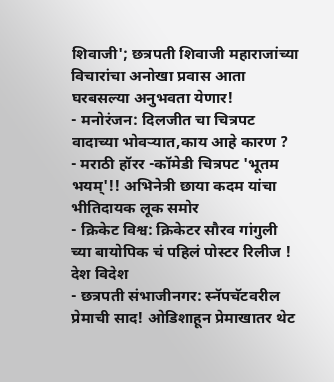शिवाजी'; छत्रपती शिवाजी महाराजांच्या विचारांचा अनोखा प्रवास आता घरबसल्या अनुभवता येणार!
- मनोरंजन: दिलजीत चा चित्रपट वादाच्या भोवऱ्यात,काय आहे कारण ?
- मराठी हॉरर -कॉमेडी चित्रपट 'भूतम भयम्'!! अभिनेत्री छाया कदम यांचा भीतिदायक लूक समोर
- क्रिकेट विश्व: क्रिकेटर सौरव गांगुली च्या बायोपिक चं पहिलं पोस्टर रिलीज !
देश विदेश
- छत्रपती संभाजीनगर: स्नॅपचॅटवरील प्रेमाची साद! ओडिशाहून प्रेमाखातर थेट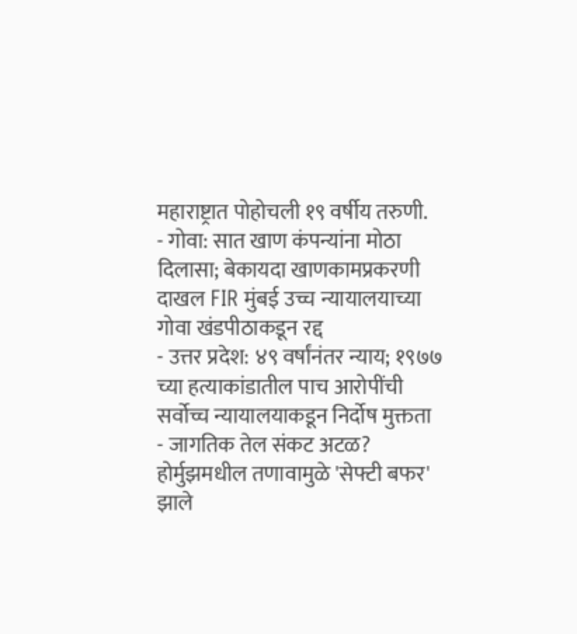महाराष्ट्रात पोहोचली १९ वर्षीय तरुणी.
- गोवा: सात खाण कंपन्यांना मोठा दिलासा; बेकायदा खाणकामप्रकरणी दाखल FIR मुंबई उच्च न्यायालयाच्या गोवा खंडपीठाकडून रद्द
- उत्तर प्रदेश: ४९ वर्षांनंतर न्याय; १९७७ च्या हत्याकांडातील पाच आरोपींची सर्वोच्च न्यायालयाकडून निर्दोष मुक्तता
- जागतिक तेल संकट अटळ? होर्मुझमधील तणावामुळे 'सेफ्टी बफर' झाले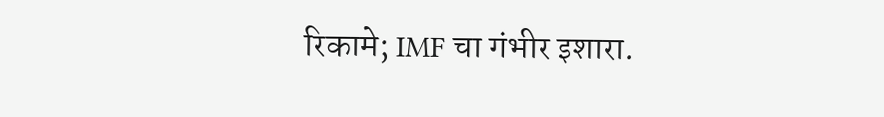रिकामे; IMF चा गंभीर इशारा.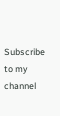Subscribe to my channel